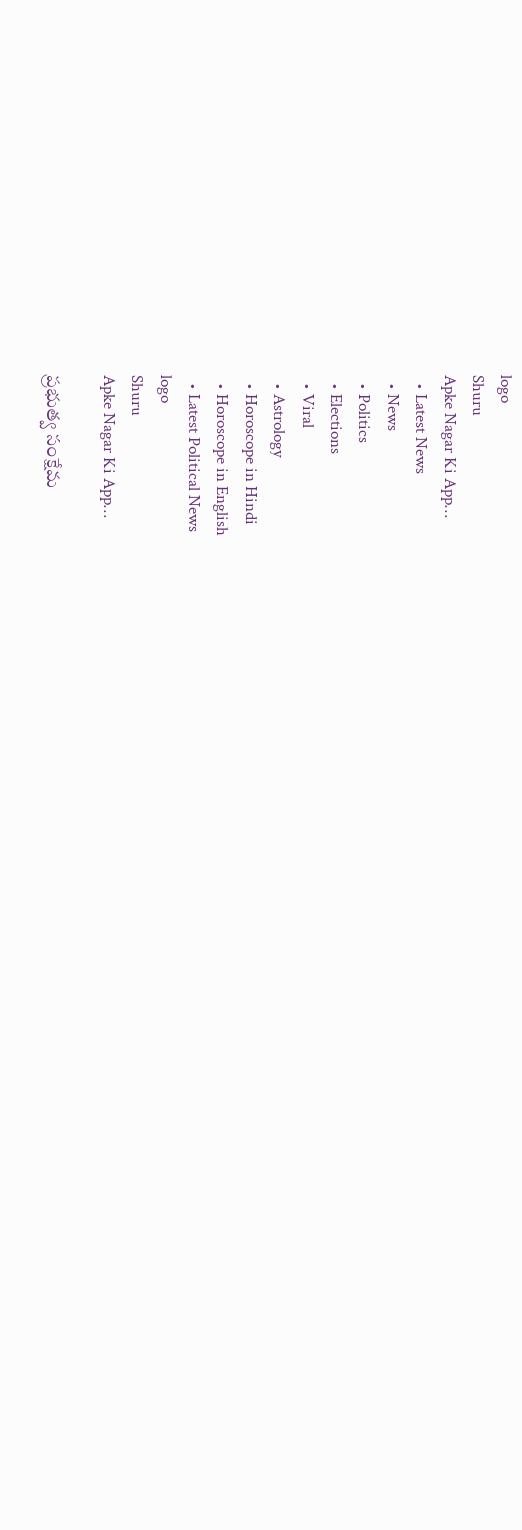logo
Shuru
Apke Nagar Ki App…
  • Latest News
  • News
  • Politics
  • Elections
  • Viral
  • Astrology
  • Horoscope in Hindi
  • Horoscope in English
  • Latest Political News
logo
Shuru
Apke Nagar Ki App…

ప్రభుత్వ సంక్షేమ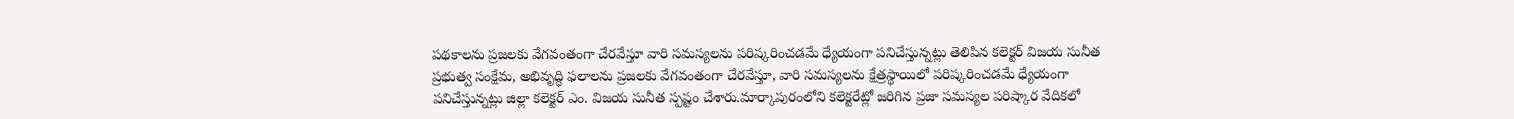పథకాలను ప్రజలకు వేగవంతంగా చేరవేస్తూ వారి సమస్యలను పరిష్కరించడమే ధ్యేయంగా పనిచేస్తున్నట్లు తెలిపిన కలెక్టర్ విజయ సునీత ప్రభుత్వ సంక్షేమ, అభివృద్ధి ఫలాలను ప్రజలకు వేగవంతంగా చేరవేస్తూ, వారి సమస్యలను క్షేత్రస్థాయిలో పరిష్కరించడమే ధ్యేయంగా పనిచేస్తున్నట్లు జిల్లా కలెక్టర్ ఎం. విజయ సునీత స్పష్టం చేశారు.మార్కాపురంలోని కలెక్టరేట్లో జరిగిన ప్రజా సమస్యల పరిష్కార వేదికలో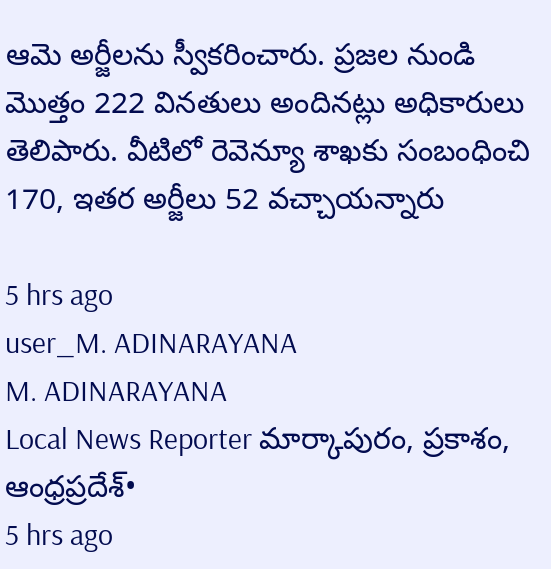ఆమె అర్జీలను స్వీకరించారు. ప్రజల నుండి మొత్తం 222 వినతులు అందినట్లు అధికారులు తెలిపారు. వీటిలో రెవెన్యూ శాఖకు సంబంధించి 170, ఇతర అర్జీలు 52 వచ్చాయన్నారు

5 hrs ago
user_M. ADINARAYANA
M. ADINARAYANA
Local News Reporter మార్కాపురం, ప్రకాశం, ఆంధ్రప్రదేశ్•
5 hrs ago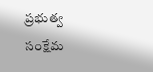ప్రభుత్వ సంక్షేమ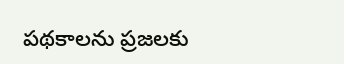పథకాలను ప్రజలకు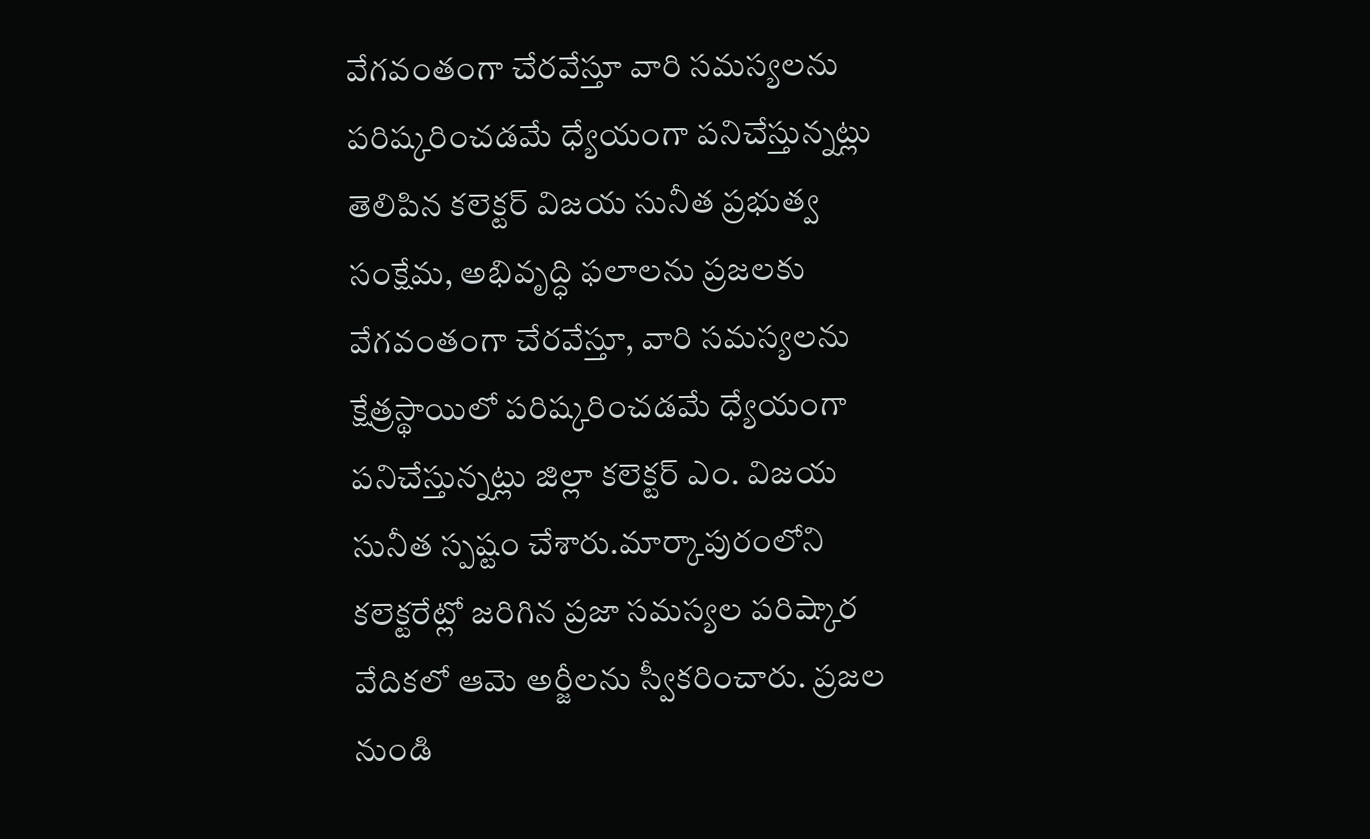వేగవంతంగా చేరవేస్తూ వారి సమస్యలను పరిష్కరించడమే ధ్యేయంగా పనిచేస్తున్నట్లు తెలిపిన కలెక్టర్ విజయ సునీత ప్రభుత్వ సంక్షేమ, అభివృద్ధి ఫలాలను ప్రజలకు వేగవంతంగా చేరవేస్తూ, వారి సమస్యలను క్షేత్రస్థాయిలో పరిష్కరించడమే ధ్యేయంగా పనిచేస్తున్నట్లు జిల్లా కలెక్టర్ ఎం. విజయ సునీత స్పష్టం చేశారు.మార్కాపురంలోని కలెక్టరేట్లో జరిగిన ప్రజా సమస్యల పరిష్కార వేదికలో ఆమె అర్జీలను స్వీకరించారు. ప్రజల నుండి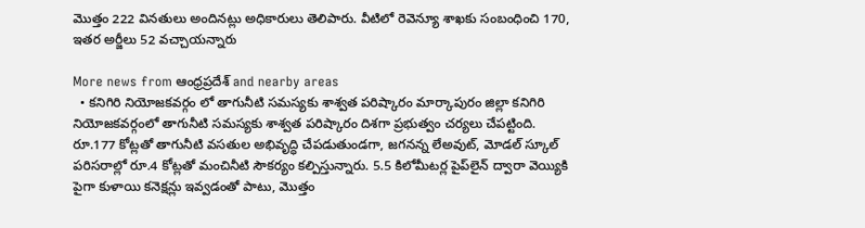మొత్తం 222 వినతులు అందినట్లు అధికారులు తెలిపారు. వీటిలో రెవెన్యూ శాఖకు సంబంధించి 170, ఇతర అర్జీలు 52 వచ్చాయన్నారు

More news from ఆంధ్రప్రదేశ్ and nearby areas
  • కనిగిరి నియోజకవర్గం లో తాగునీటి సమస్యకు శాశ్వత పరిష్కారం మార్కాపురం జిల్లా కనిగిరి నియోజకవర్గంలో తాగునీటి సమస్యకు శాశ్వత పరిష్కారం దిశగా ప్రభుత్వం చర్యలు చేపట్టింది. రూ.177 కోట్లతో తాగునీటి వసతుల అభివృద్ధి చేపడుతుండగా, జగనన్న లేఅవుట్, మోడల్ స్కూల్ పరిసరాల్లో రూ.4 కోట్లతో మంచినీటి సౌకర్యం కల్పిస్తున్నారు. 5.5 కిలోమీటర్ల పైప్‌లైన్ ద్వారా వెయ్యికి పైగా కుళాయి కనెక్షన్లు ఇవ్వడంతో పాటు, మొత్తం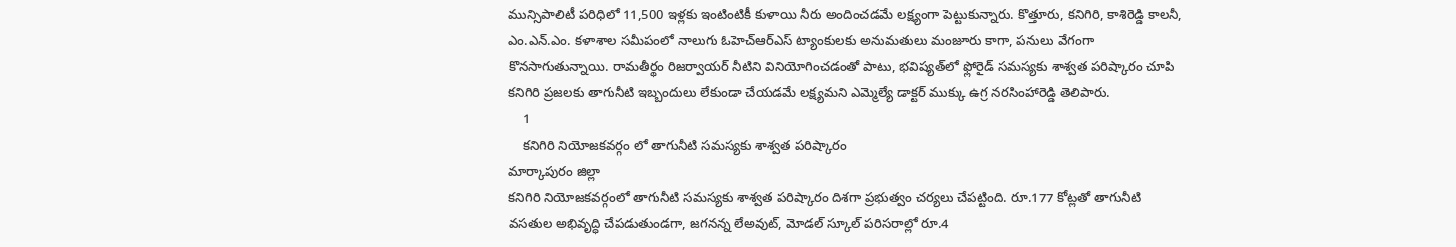మున్సిపాలిటీ పరిధిలో 11,500 ఇళ్లకు ఇంటింటికీ కుళాయి నీరు అందించడమే లక్ష్యంగా పెట్టుకున్నారు. కొత్తూరు, కనిగిరి, కాశిరెడ్డి కాలనీ, ఎం.ఎన్.ఎం. కళాశాల సమీపంలో నాలుగు ఓహెచ్‌ఆర్‌ఎస్‌ ట్యాంకులకు అనుమతులు మంజూరు కాగా, పనులు వేగంగా కొనసాగుతున్నాయి. రామతీర్థం రిజర్వాయర్ నీటిని వినియోగించడంతో పాటు, భవిష్యత్‌లో ఫ్లోరైడ్ సమస్యకు శాశ్వత పరిష్కారం చూపి కనిగిరి ప్రజలకు తాగునీటి ఇబ్బందులు లేకుండా చేయడమే లక్ష్యమని ఎమ్మెల్యే డాక్టర్ ముక్కు ఉగ్ర నరసింహారెడ్డి తెలిపారు.
    1
    కనిగిరి నియోజకవర్గం లో తాగునీటి సమస్యకు శాశ్వత పరిష్కారం
మార్కాపురం జిల్లా
కనిగిరి నియోజకవర్గంలో తాగునీటి సమస్యకు శాశ్వత పరిష్కారం దిశగా ప్రభుత్వం చర్యలు చేపట్టింది. రూ.177 కోట్లతో తాగునీటి వసతుల అభివృద్ధి చేపడుతుండగా, జగనన్న లేఅవుట్, మోడల్ స్కూల్ పరిసరాల్లో రూ.4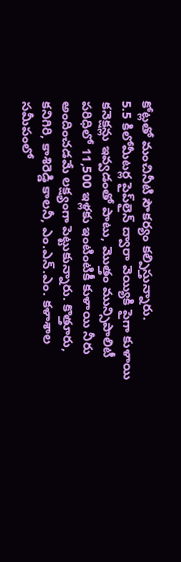కోట్లతో మంచినీటి సౌకర్యం కల్పిస్తున్నారు.
5.5 కిలోమీటర్ల పైప్‌లైన్ ద్వారా వెయ్యికి పైగా కుళాయి కనెక్షన్లు ఇవ్వడంతో పాటు, మొత్తం మున్సిపాలిటీ పరిధిలో 11,500 ఇళ్లకు ఇంటింటికీ కుళాయి నీరు అందించడమే లక్ష్యంగా పెట్టుకున్నారు. కొత్తూరు, కనిగిరి, కాశిరెడ్డి కాలనీ, ఎం.ఎన్.ఎం. కళాశాల సమీపంలో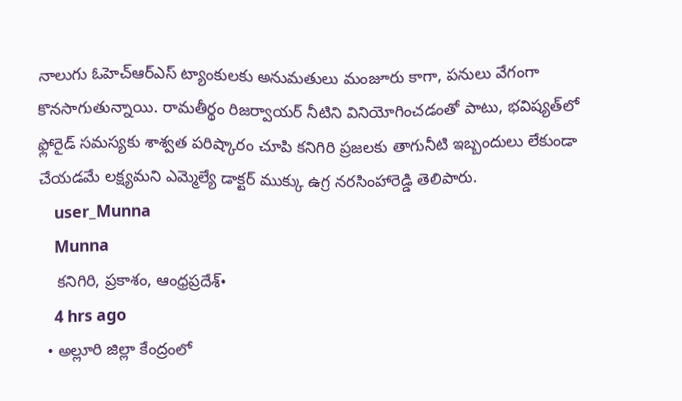నాలుగు ఓహెచ్‌ఆర్‌ఎస్‌ ట్యాంకులకు అనుమతులు మంజూరు కాగా, పనులు వేగంగా కొనసాగుతున్నాయి. రామతీర్థం రిజర్వాయర్ నీటిని వినియోగించడంతో పాటు, భవిష్యత్‌లో ఫ్లోరైడ్ సమస్యకు శాశ్వత పరిష్కారం చూపి కనిగిరి ప్రజలకు తాగునీటి ఇబ్బందులు లేకుండా చేయడమే లక్ష్యమని ఎమ్మెల్యే డాక్టర్ ముక్కు ఉగ్ర నరసింహారెడ్డి తెలిపారు.
    user_Munna
    Munna
    కనిగిరి, ప్రకాశం, ఆంధ్రప్రదేశ్•
    4 hrs ago
  • అల్లూరి జిల్లా కేంద్రంలో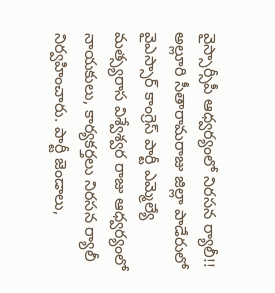వైస్సార్సీపీ ఆధ్వర్యంలో నిరసన ర్యాలీ!! అల్లూరి సీతారామరాజు జిల్లా పాడేరులో వైఎస్సార్ కాంగ్రెస్ పార్టీ ఎమ్మెల్యే మత్స్యరాస విశ్వేశ్వర రాజు ఆధ్వర్యంలో నాయకులు, కార్యకర్తలు నిరసన ర్యాలీ నిర్వహించారు. పార్టీ జెండాలు,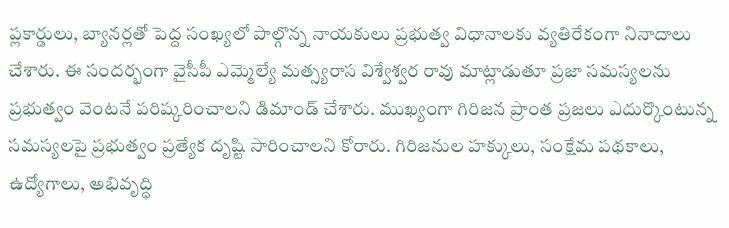ప్లకార్డులు, బ్యానర్లతో పెద్ద సంఖ్యలో పాల్గొన్న నాయకులు ప్రభుత్వ విధానాలకు వ్యతిరేకంగా నినాదాలు చేశారు. ఈ సందర్భంగా వైసీపీ ఎమ్మెల్యే మత్స్యరాస విశ్వేశ్వర రావు మాట్లాడుతూ ప్రజా సమస్యలను ప్రభుత్వం వెంటనే పరిష్కరించాలని డిమాండ్ చేశారు. ముఖ్యంగా గిరిజన ప్రాంత ప్రజలు ఎదుర్కొంటున్న సమస్యలపై ప్రభుత్వం ప్రత్యేక దృష్టి సారించాలని కోరారు. గిరిజనుల హక్కులు, సంక్షేమ పథకాలు, ఉద్యోగాలు, అభివృద్ధి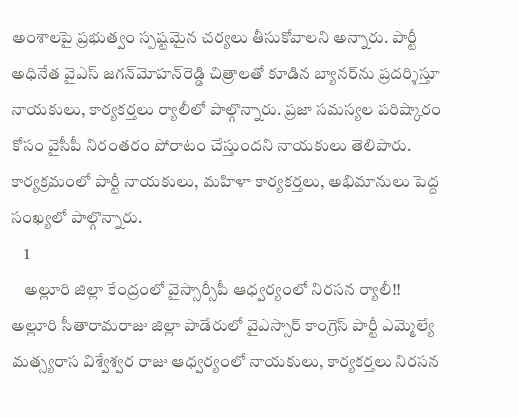అంశాలపై ప్రభుత్వం స్పష్టమైన చర్యలు తీసుకోవాలని అన్నారు. పార్టీ అధినేత వైఎస్ జగన్‌మోహన్‌రెడ్డి చిత్రాలతో కూడిన బ్యానర్‌ను ప్రదర్శిస్తూ నాయకులు, కార్యకర్తలు ర్యాలీలో పాల్గొన్నారు. ప్రజా సమస్యల పరిష్కారం కోసం వైసీపీ నిరంతరం పోరాటం చేస్తుందని నాయకులు తెలిపారు. కార్యక్రమంలో పార్టీ నాయకులు, మహిళా కార్యకర్తలు, అభిమానులు పెద్ద సంఖ్యలో పాల్గొన్నారు.
    1
    అల్లూరి జిల్లా కేంద్రంలో వైస్సార్సీపీ ఆధ్వర్యంలో నిరసన ర్యాలీ!!
అల్లూరి సీతారామరాజు జిల్లా పాడేరులో వైఎస్సార్ కాంగ్రెస్ పార్టీ ఎమ్మెల్యే మత్స్యరాస విశ్వేశ్వర రాజు ఆధ్వర్యంలో నాయకులు, కార్యకర్తలు నిరసన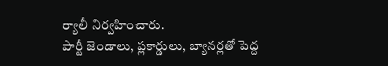ర్యాలీ నిర్వహించారు.
పార్టీ జెండాలు, ప్లకార్డులు, బ్యానర్లతో పెద్ద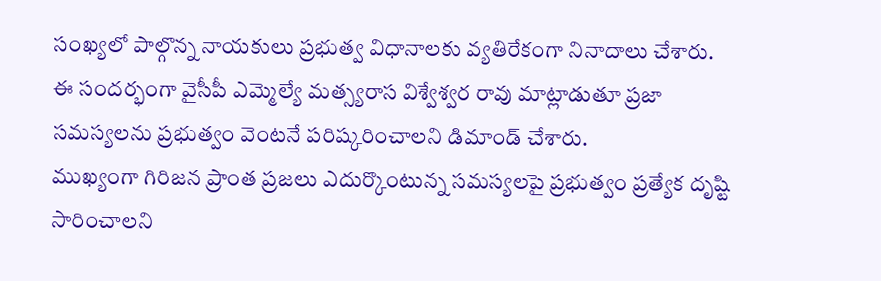సంఖ్యలో పాల్గొన్న నాయకులు ప్రభుత్వ విధానాలకు వ్యతిరేకంగా నినాదాలు చేశారు.
ఈ సందర్భంగా వైసీపీ ఎమ్మెల్యే మత్స్యరాస విశ్వేశ్వర రావు మాట్లాడుతూ ప్రజా సమస్యలను ప్రభుత్వం వెంటనే పరిష్కరించాలని డిమాండ్ చేశారు.
ముఖ్యంగా గిరిజన ప్రాంత ప్రజలు ఎదుర్కొంటున్న సమస్యలపై ప్రభుత్వం ప్రత్యేక దృష్టి సారించాలని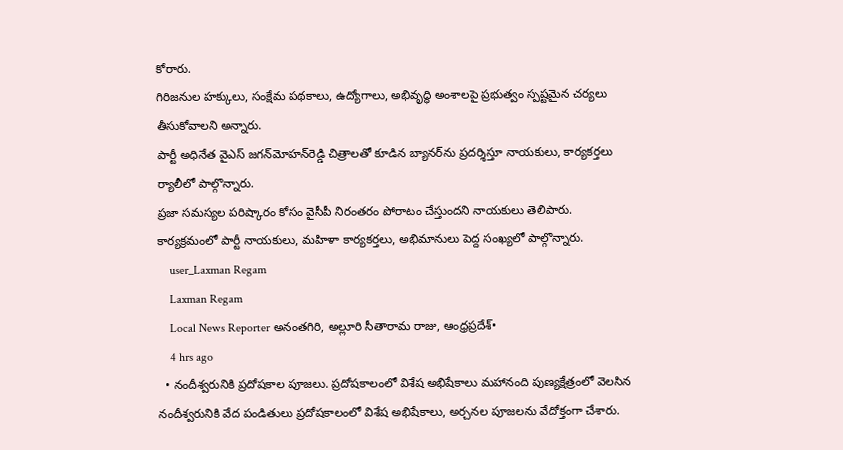కోరారు.
గిరిజనుల హక్కులు, సంక్షేమ పథకాలు, ఉద్యోగాలు, అభివృద్ధి అంశాలపై ప్రభుత్వం స్పష్టమైన చర్యలు తీసుకోవాలని అన్నారు.
పార్టీ అధినేత వైఎస్ జగన్‌మోహన్‌రెడ్డి చిత్రాలతో కూడిన బ్యానర్‌ను ప్రదర్శిస్తూ నాయకులు, కార్యకర్తలు ర్యాలీలో పాల్గొన్నారు.
ప్రజా సమస్యల పరిష్కారం కోసం వైసీపీ నిరంతరం పోరాటం చేస్తుందని నాయకులు తెలిపారు.
కార్యక్రమంలో పార్టీ నాయకులు, మహిళా కార్యకర్తలు, అభిమానులు పెద్ద సంఖ్యలో పాల్గొన్నారు.
    user_Laxman Regam
    Laxman Regam
    Local News Reporter అనంతగిరి, అల్లూరి సీతారామ రాజు, ఆంధ్రప్రదేశ్•
    4 hrs ago
  • నందీశ్వరునికి ప్రదోషకాల పూజలు. ప్రదోషకాలంలో విశేష అభిషేకాలు మహానంది పుణ్యక్షేత్రంలో వెలసిన నందీశ్వరునికి వేద పండితులు ప్రదోషకాలంలో విశేష అభిషేకాలు, అర్చనల పూజలను వేదోక్తంగా చేశారు.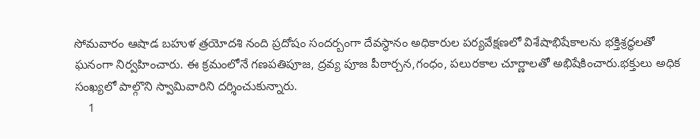సోమవారం ఆషాడ బహుళ త్రయోదశి నంది ప్రదోషం సందర్బంగా దేవస్థానం అధికారుల పర్యవేక్షణలో విశేషాభిషేకాలను భక్తిశ్రద్ధలతో ఘనంగా నిర్వహించారు. ఈ క్రమంలోనే గణపతిపూజ, ద్రవ్య పూజ పీఠార్చన,గంధం, పలురకాల చూర్ణాలతో అభిషేకించారు.భక్తులు అధిక సంఖ్యలో పాల్గొని స్వామివారిని దర్శించుకున్నారు.
    1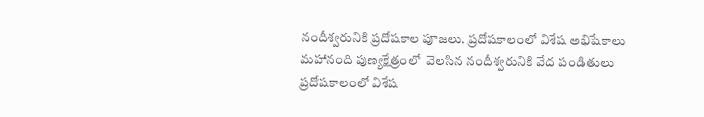నందీశ్వరునికి ప్రదోషకాల పూజలు. ప్రదోషకాలంలో విశేష అభిషేకాలు
మహానంది పుణ్యక్షేత్రంలో  వెలసిన నందీశ్వరునికి వేద పండితులు ప్రదోషకాలంలో విశేష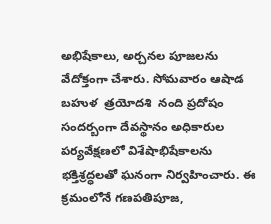అభిషేకాలు, అర్చనల పూజలను వేదోక్తంగా చేశారు. సోమవారం ఆషాడ  బహుళ  త్రయోదశి  నంది ప్రదోషం సందర్బంగా దేవస్థానం అధికారుల పర్యవేక్షణలో విశేషాభిషేకాలను భక్తిశ్రద్ధలతో ఘనంగా నిర్వహించారు. ఈ క్రమంలోనే గణపతిపూజ,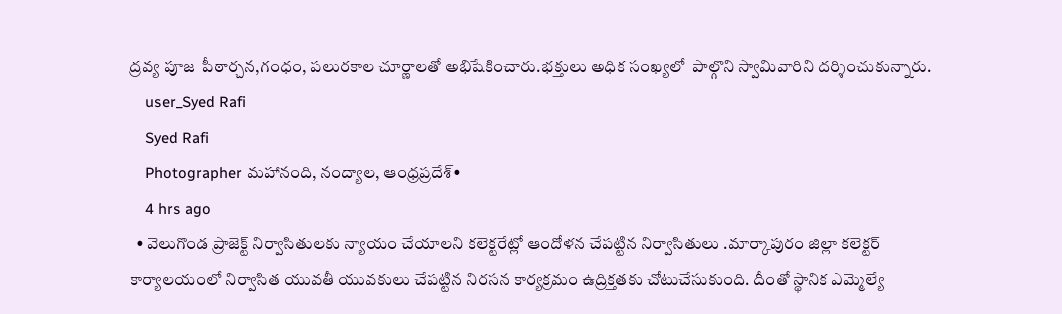ద్రవ్య పూజ  పీఠార్చన,గంధం, పలురకాల చూర్ణాలతో అభిషేకించారు.భక్తులు అధిక సంఖ్యలో  పాల్గొని స్వామివారిని దర్శించుకున్నారు.
    user_Syed Rafi
    Syed Rafi
    Photographer మహానంది, నంద్యాల, ఆంధ్రప్రదేశ్•
    4 hrs ago
  • వెలుగొండ ప్రాజెక్ట్ నిర్వాసితులకు న్యాయం చేయాలని కలెక్టరేట్లో ఆందోళన చేపట్టిన నిర్వాసితులు .మార్కాపురం జిల్లా కలెక్టర్ కార్యాలయంలో నిర్వాసిత యువతీ యువకులు చేపట్టిన నిరసన కార్యక్రమం ఉద్రిక్తతకు చోటుచేసుకుంది. దీంతో స్థానిక ఎమ్మెల్యే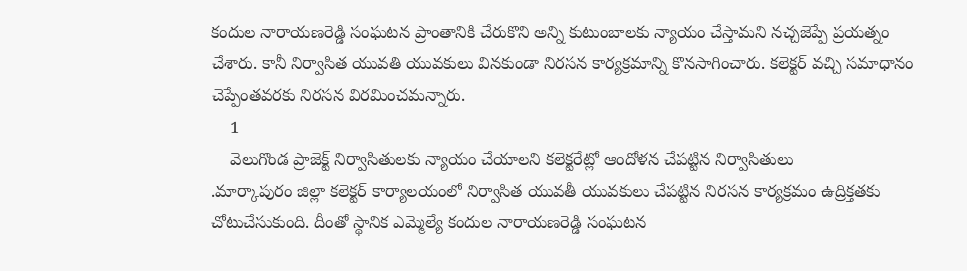కందుల నారాయణరెడ్డి సంఘటన ప్రాంతానికి చేరుకొని అన్ని కుటుంబాలకు న్యాయం చేస్తామని నచ్చజెప్పే ప్రయత్నం చేశారు. కానీ నిర్వాసిత యువతి యువకులు వినకుండా నిరసన కార్యక్రమాన్ని కొనసాగించారు. కలెక్టర్ వచ్చి సమాధానం చెప్పేంతవరకు నిరసన విరమించమన్నారు.
    1
    వెలుగొండ ప్రాజెక్ట్ నిర్వాసితులకు న్యాయం చేయాలని కలెక్టరేట్లో ఆందోళన చేపట్టిన నిర్వాసితులు
.మార్కాపురం జిల్లా కలెక్టర్ కార్యాలయంలో నిర్వాసిత యువతీ యువకులు చేపట్టిన నిరసన కార్యక్రమం ఉద్రిక్తతకు చోటుచేసుకుంది. దీంతో స్థానిక ఎమ్మెల్యే కందుల నారాయణరెడ్డి సంఘటన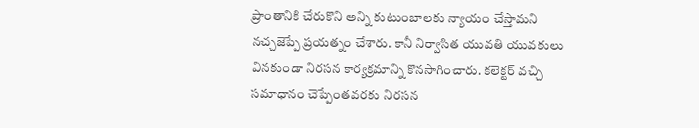ప్రాంతానికి చేరుకొని అన్ని కుటుంబాలకు న్యాయం చేస్తామని నచ్చజెప్పే ప్రయత్నం చేశారు. కానీ నిర్వాసిత యువతి యువకులు వినకుండా నిరసన కార్యక్రమాన్ని కొనసాగించారు. కలెక్టర్ వచ్చి సమాధానం చెప్పేంతవరకు నిరసన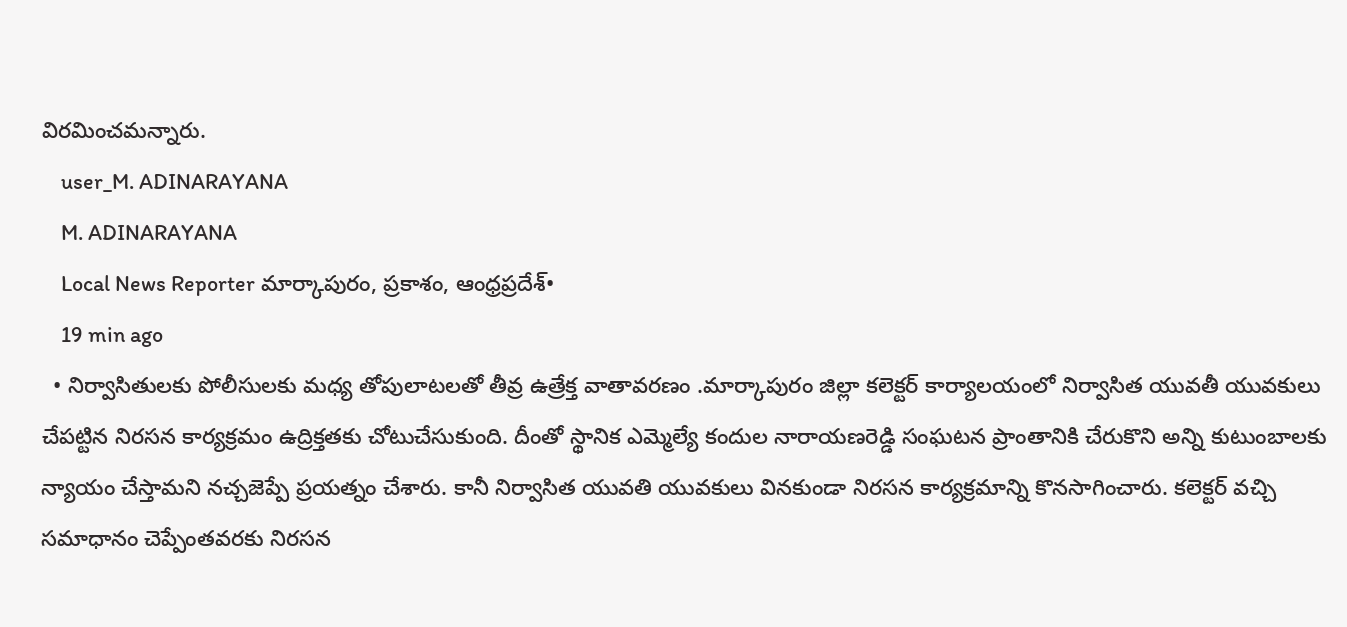విరమించమన్నారు.
    user_M. ADINARAYANA
    M. ADINARAYANA
    Local News Reporter మార్కాపురం, ప్రకాశం, ఆంధ్రప్రదేశ్•
    19 min ago
  • నిర్వాసితులకు పోలీసులకు మధ్య తోపులాటలతో తీవ్ర ఉత్రేక్త వాతావరణం .మార్కాపురం జిల్లా కలెక్టర్ కార్యాలయంలో నిర్వాసిత యువతీ యువకులు చేపట్టిన నిరసన కార్యక్రమం ఉద్రిక్తతకు చోటుచేసుకుంది. దీంతో స్థానిక ఎమ్మెల్యే కందుల నారాయణరెడ్డి సంఘటన ప్రాంతానికి చేరుకొని అన్ని కుటుంబాలకు న్యాయం చేస్తామని నచ్చజెప్పే ప్రయత్నం చేశారు. కానీ నిర్వాసిత యువతి యువకులు వినకుండా నిరసన కార్యక్రమాన్ని కొనసాగించారు. కలెక్టర్ వచ్చి సమాధానం చెప్పేంతవరకు నిరసన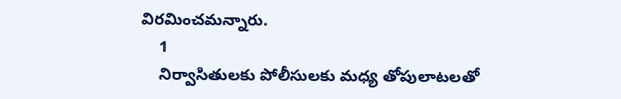విరమించమన్నారు.
    1
    నిర్వాసితులకు పోలీసులకు మధ్య తోపులాటలతో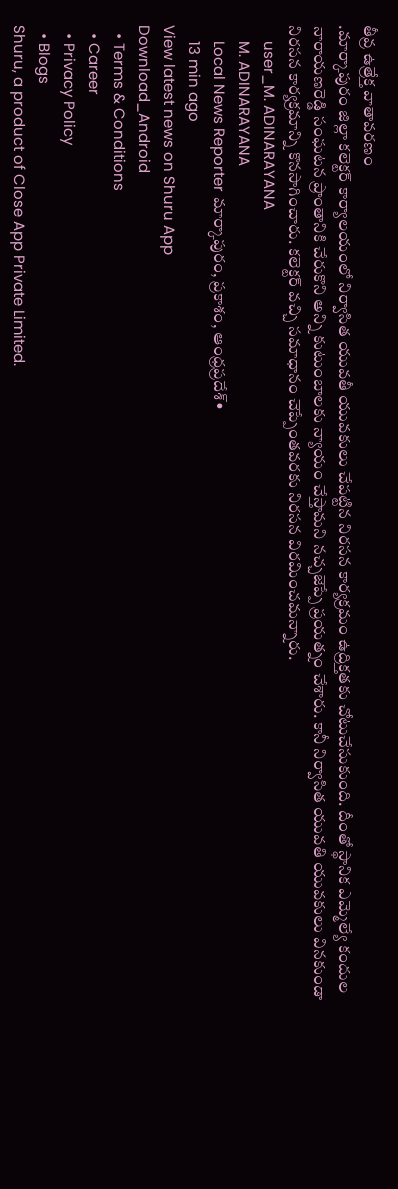తీవ్ర ఉత్రేక్త వాతావరణం
.మార్కాపురం జిల్లా కలెక్టర్ కార్యాలయంలో నిర్వాసిత యువతీ యువకులు చేపట్టిన నిరసన కార్యక్రమం ఉద్రిక్తతకు చోటుచేసుకుంది. దీంతో స్థానిక ఎమ్మెల్యే కందుల నారాయణరెడ్డి సంఘటన ప్రాంతానికి చేరుకొని అన్ని కుటుంబాలకు న్యాయం చేస్తామని నచ్చజెప్పే ప్రయత్నం చేశారు. కానీ నిర్వాసిత యువతి యువకులు వినకుండా నిరసన కార్యక్రమాన్ని కొనసాగించారు. కలెక్టర్ వచ్చి సమాధానం చెప్పేంతవరకు నిరసన విరమించమన్నారు.
    user_M. ADINARAYANA
    M. ADINARAYANA
    Local News Reporter మార్కాపురం, ప్రకాశం, ఆంధ్రప్రదేశ్•
    13 min ago
View latest news on Shuru App
Download_Android
  • Terms & Conditions
  • Career
  • Privacy Policy
  • Blogs
Shuru, a product of Close App Private Limited.